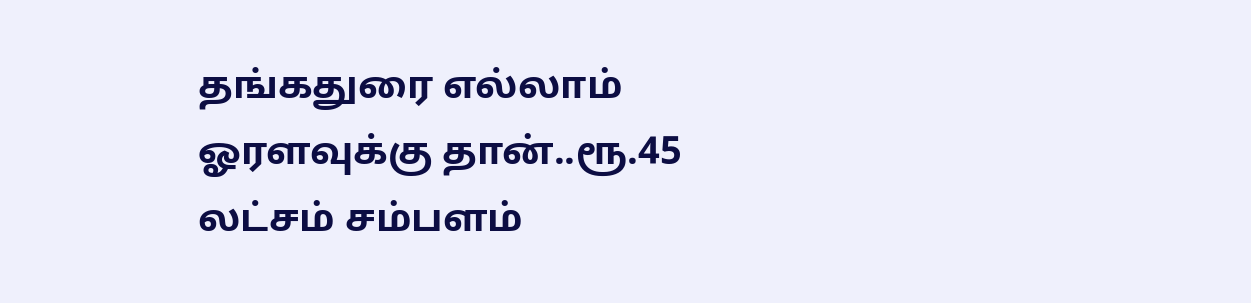தங்கதுரை எல்லாம் ஓரளவுக்கு தான்..ரூ.45 லட்சம் சம்பளம்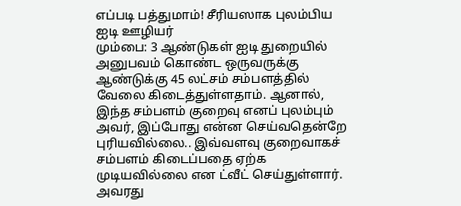எப்படி பத்துமாம்! சீரியஸாக புலம்பிய ஐடி ஊழியர்
மும்பை: 3 ஆண்டுகள் ஐடி துறையில் அனுபவம் கொண்ட ஒருவருக்கு ஆண்டுக்கு 45 லட்சம் சம்பளத்தில் வேலை கிடைத்துள்ளதாம். ஆனால், இந்த சம்பளம் குறைவு எனப் புலம்பும் அவர், இப்போது என்ன செய்வதென்றே புரியவில்லை.. இவ்வளவு குறைவாகச் சம்பளம் கிடைப்பதை ஏற்க முடியவில்லை என ட்வீட் செய்துள்ளார். அவரது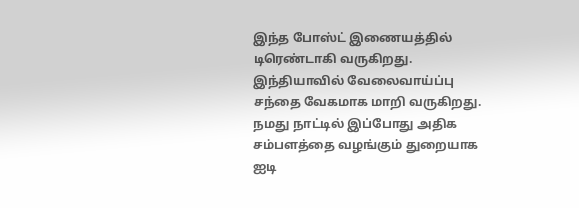இந்த போஸ்ட் இணையத்தில் டிரெண்டாகி வருகிறது.
இந்தியாவில் வேலைவாய்ப்பு சந்தை வேகமாக மாறி வருகிறது. நமது நாட்டில் இப்போது அதிக சம்பளத்தை வழங்கும் துறையாக ஐடி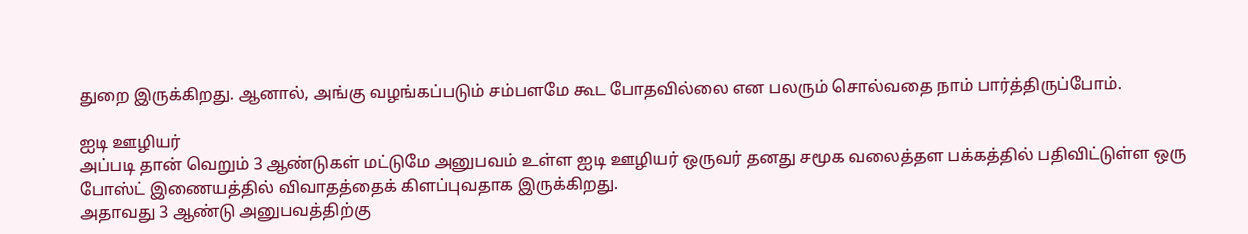துறை இருக்கிறது. ஆனால், அங்கு வழங்கப்படும் சம்பளமே கூட போதவில்லை என பலரும் சொல்வதை நாம் பார்த்திருப்போம்.

ஐடி ஊழியர்
அப்படி தான் வெறும் 3 ஆண்டுகள் மட்டுமே அனுபவம் உள்ள ஐடி ஊழியர் ஒருவர் தனது சமூக வலைத்தள பக்கத்தில் பதிவிட்டுள்ள ஒரு போஸ்ட் இணையத்தில் விவாதத்தைக் கிளப்புவதாக இருக்கிறது.
அதாவது 3 ஆண்டு அனுபவத்திற்கு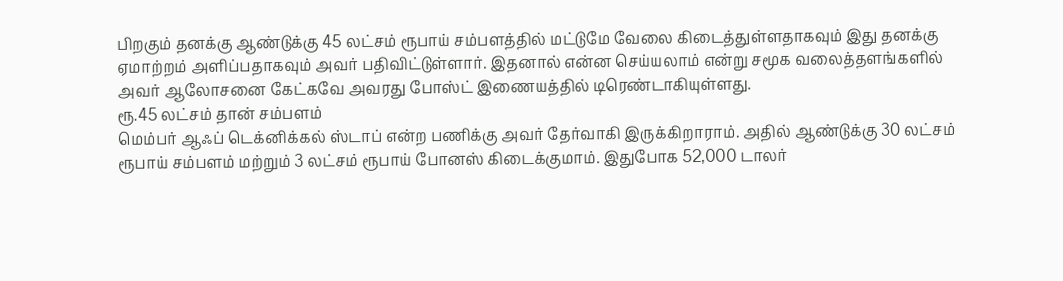பிறகும் தனக்கு ஆண்டுக்கு 45 லட்சம் ரூபாய் சம்பளத்தில் மட்டுமே வேலை கிடைத்துள்ளதாகவும் இது தனக்கு ஏமாற்றம் அளிப்பதாகவும் அவர் பதிவிட்டுள்ளார். இதனால் என்ன செய்யலாம் என்று சமூக வலைத்தளங்களில் அவர் ஆலோசனை கேட்கவே அவரது போஸ்ட் இணையத்தில் டிரெண்டாகியுள்ளது.
ரூ.45 லட்சம் தான் சம்பளம்
மெம்பர் ஆஃப் டெக்னிக்கல் ஸ்டாப் என்ற பணிக்கு அவர் தேர்வாகி இருக்கிறாராம். அதில் ஆண்டுக்கு 30 லட்சம் ரூபாய் சம்பளம் மற்றும் 3 லட்சம் ரூபாய் போனஸ் கிடைக்குமாம். இதுபோக 52,000 டாலர்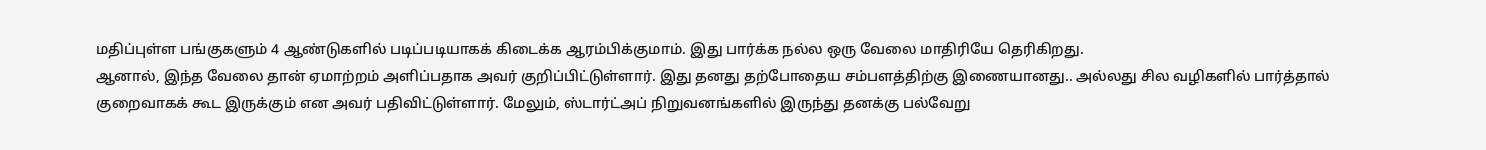மதிப்புள்ள பங்குகளும் 4 ஆண்டுகளில் படிப்படியாகக் கிடைக்க ஆரம்பிக்குமாம். இது பார்க்க நல்ல ஒரு வேலை மாதிரியே தெரிகிறது.
ஆனால், இந்த வேலை தான் ஏமாற்றம் அளிப்பதாக அவர் குறிப்பிட்டுள்ளார். இது தனது தற்போதைய சம்பளத்திற்கு இணையானது.. அல்லது சில வழிகளில் பார்த்தால் குறைவாகக் கூட இருக்கும் என அவர் பதிவிட்டுள்ளார். மேலும், ஸ்டார்ட்அப் நிறுவனங்களில் இருந்து தனக்கு பல்வேறு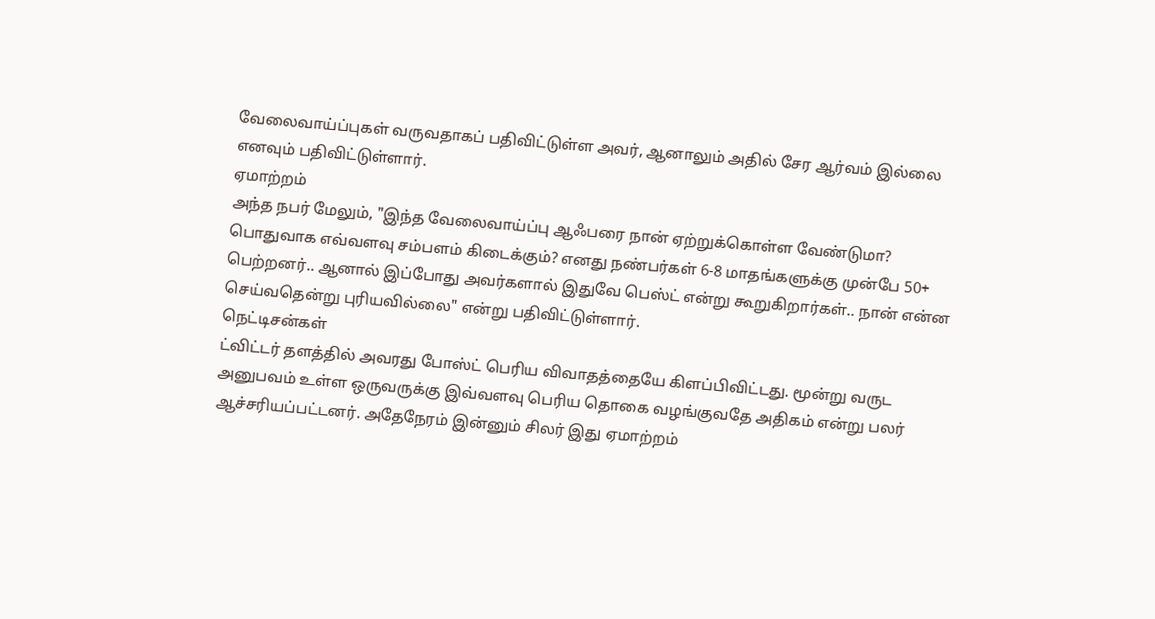வேலைவாய்ப்புகள் வருவதாகப் பதிவிட்டுள்ள அவர், ஆனாலும் அதில் சேர ஆர்வம் இல்லை எனவும் பதிவிட்டுள்ளார்.
ஏமாற்றம்
அந்த நபர் மேலும், "இந்த வேலைவாய்ப்பு ஆஃபரை நான் ஏற்றுக்கொள்ள வேண்டுமா? பொதுவாக எவ்வளவு சம்பளம் கிடைக்கும்? எனது நண்பர்கள் 6-8 மாதங்களுக்கு முன்பே 50+ பெற்றனர்.. ஆனால் இப்போது அவர்களால் இதுவே பெஸ்ட் என்று கூறுகிறார்கள்.. நான் என்ன செய்வதென்று புரியவில்லை" என்று பதிவிட்டுள்ளார்.
நெட்டிசன்கள்
ட்விட்டர் தளத்தில் அவரது போஸ்ட் பெரிய விவாதத்தையே கிளப்பிவிட்டது. மூன்று வருட அனுபவம் உள்ள ஒருவருக்கு இவ்வளவு பெரிய தொகை வழங்குவதே அதிகம் என்று பலர் ஆச்சரியப்பட்டனர். அதேநேரம் இன்னும் சிலர் இது ஏமாற்றம்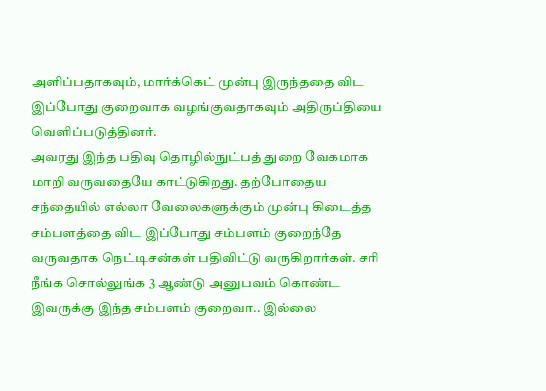அளிப்பதாகவும், மார்க்கெட் முன்பு இருந்ததை விட இப்போது குறைவாக வழங்குவதாகவும் அதிருப்தியை வெளிப்படுத்தினர்.
அவரது இந்த பதிவு தொழில்நுட்பத் துறை வேகமாக மாறி வருவதையே காட்டுகிறது. தற்போதைய சந்தையில் எல்லா வேலைகளுக்கும் முன்பு கிடைத்த சம்பளத்தை விட இப்போது சம்பளம் குறைந்தே வருவதாக நெட்டிசன்கள் பதிவிட்டு வருகிறார்கள். சரி நீங்க சொல்லுங்க 3 ஆண்டு அனுபவம் கொண்ட இவருக்கு இந்த சம்பளம் குறைவா.. இல்லை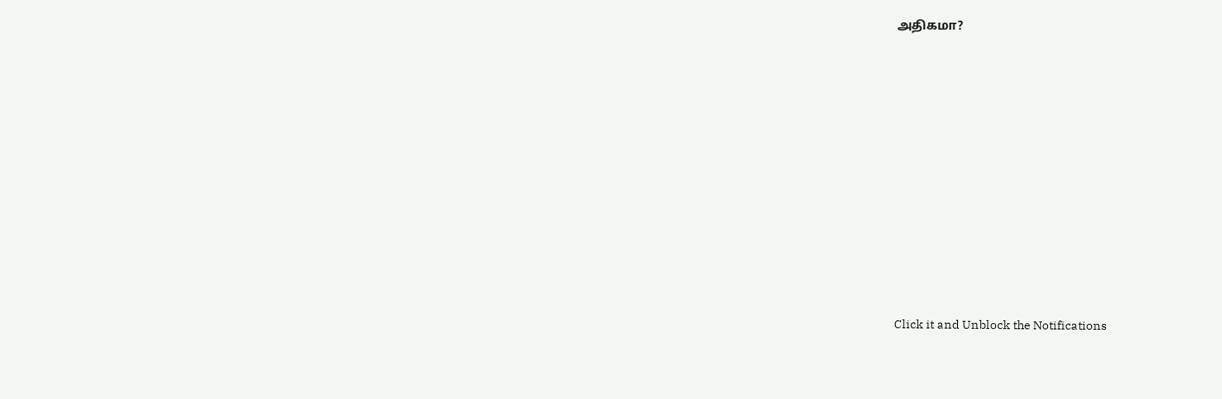அதிகமா?












Click it and Unblock the Notifications